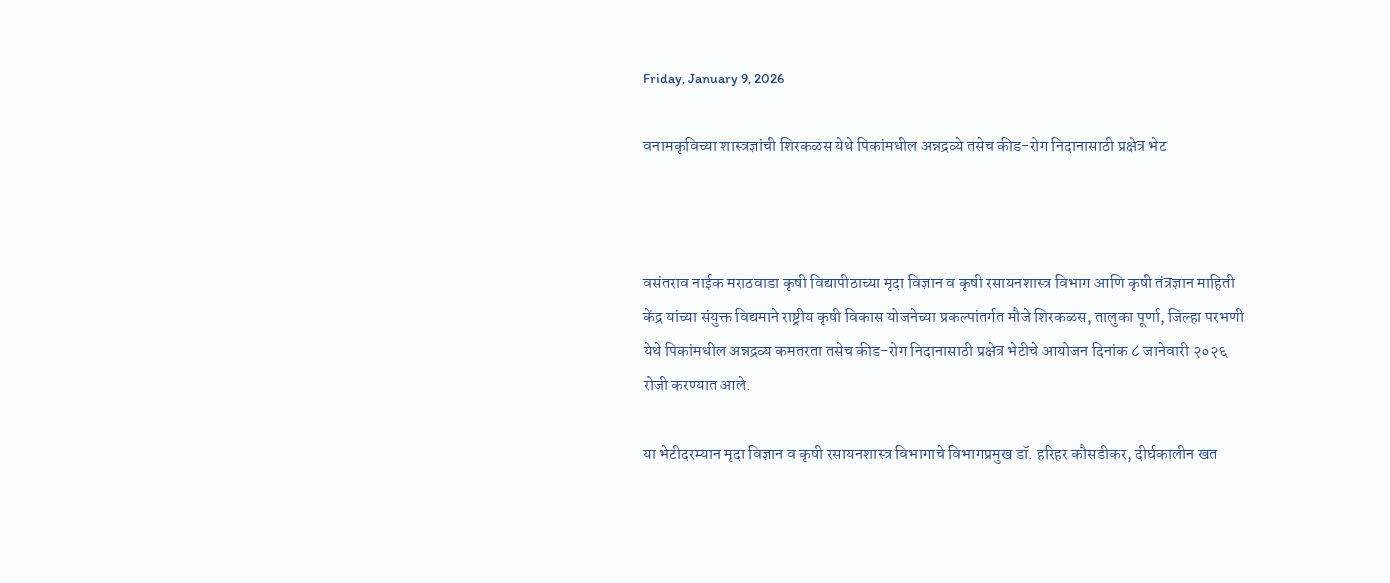Friday, January 9, 2026

वनामकृविच्या शास्त्रज्ञांची शिरकळस येथे पिकांमधील अन्नद्रव्ये तसेच कीड-रोग निदानासाठी प्रक्षेत्र भेट



वसंतराव नाईक मराठवाडा कृषी विद्यापीठाच्या मृदा विज्ञान व कृषी रसायनशास्त्र विभाग आणि कृषी तंत्रज्ञान माहिती केंद्र यांच्या संयुक्त विद्यमाने राष्ट्रीय कृषी विकास योजनेच्या प्रकल्पांतर्गत मौजे शिरकळस, तालुका पूर्णा, जिल्हा परभणी येथे पिकांमधील अन्नद्रव्य कमतरता तसेच कीड-रोग निदानासाठी प्रक्षेत्र भेटीचे आयोजन दिनांक ८ जानेवारी २०२६ रोजी करण्यात आले.

या भेटीदरम्यान मृदा विज्ञान व कृषी रसायनशास्त्र विभागाचे विभागप्रमुख डॉ. हरिहर कौसडीकर, दीर्घकालीन खत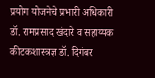प्रयोग योजनेचे प्रभारी अधिकारी डॉ. रामप्रसाद खंदारे व सहाय्यक कीटकशास्त्रज्ञ डॉ. दिगंबर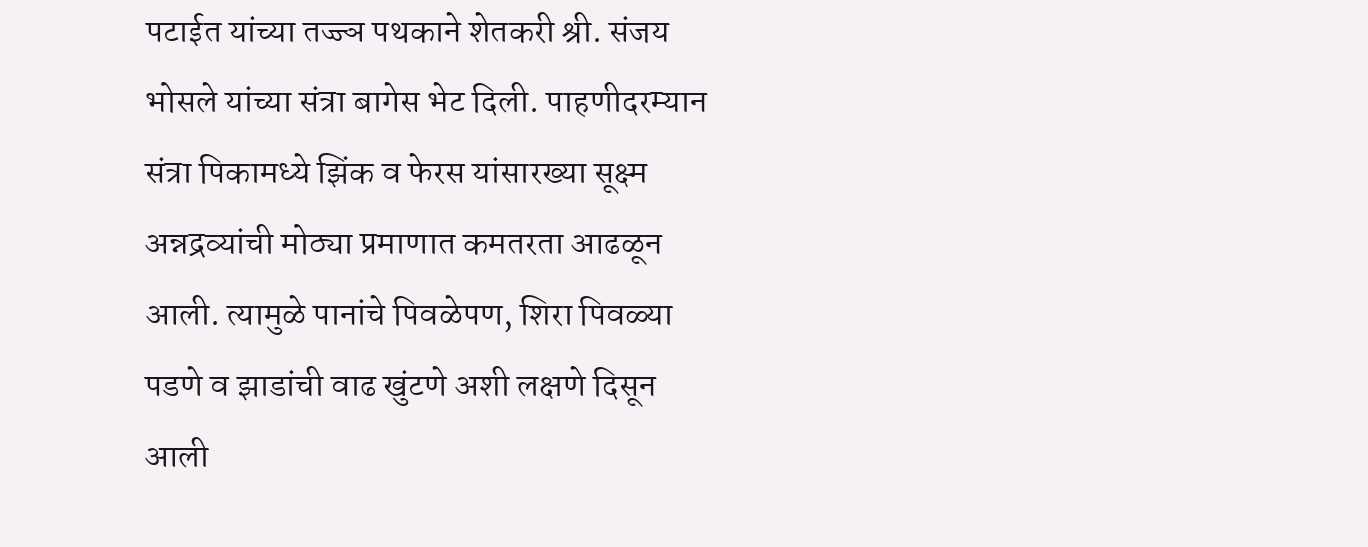पटाईत यांच्या तज्ज्ञ पथकाने शेतकरी श्री. संजय भोसले यांच्या संत्रा बागेस भेट दिली. पाहणीदरम्यान संत्रा पिकामध्ये झिंक व फेरस यांसारख्या सूक्ष्म अन्नद्रव्यांची मोठ्या प्रमाणात कमतरता आढळून आली. त्यामुळे पानांचे पिवळेपण, शिरा पिवळ्या पडणे व झाडांची वाढ खुंटणे अशी लक्षणे दिसून आली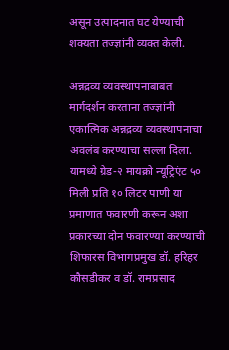असून उत्पादनात घट येण्याची शक्यता तज्ज्ञांनी व्यक्त केली.

अन्नद्रव्य व्यवस्थापनाबाबत मार्गदर्शन करताना तज्ज्ञांनी एकात्मिक अन्नद्रव्य व्यवस्थापनाचा अवलंब करण्याचा सल्ला दिला. यामध्ये ग्रेड-२ मायक्रो न्यूट्रिएंट ५० मिली प्रति १० लिटर पाणी या प्रमाणात फवारणी करून अशा प्रकारच्या दोन फवारण्या करण्याची शिफारस विभागप्रमुख डॉ. हरिहर कौसडीकर व डॉ. रामप्रसाद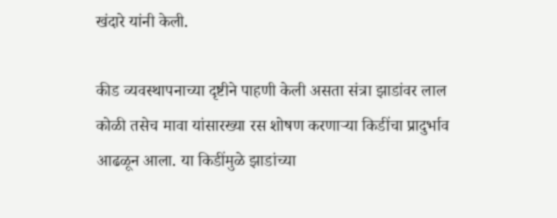खंदारे यांनी केली.

कीड व्यवस्थापनाच्या दृष्टीने पाहणी केली असता संत्रा झाडांवर लाल कोळी तसेच मावा यांसारख्या रस शोषण करणाऱ्या किडींचा प्रादुर्भाव आढळून आला. या किडींमुळे झाडांच्या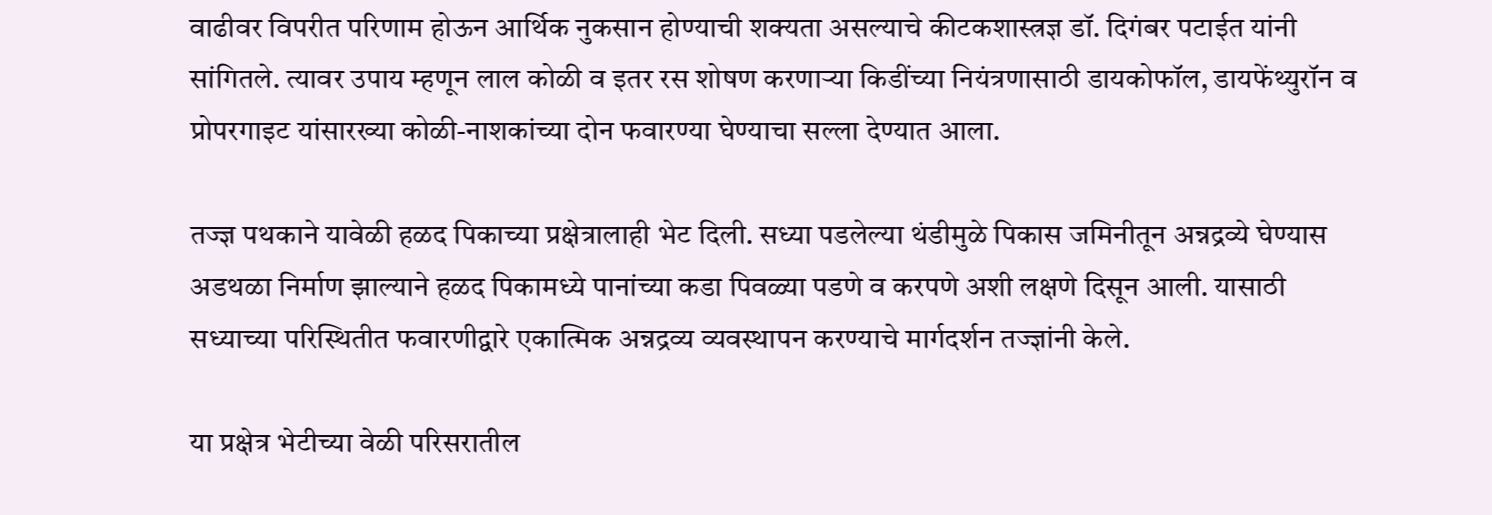वाढीवर विपरीत परिणाम होऊन आर्थिक नुकसान होण्याची शक्यता असल्याचे कीटकशास्त्रज्ञ डॉ. दिगंबर पटाईत यांनी सांगितले. त्यावर उपाय म्हणून लाल कोळी व इतर रस शोषण करणाऱ्या किडींच्या नियंत्रणासाठी डायकोफॉल, डायफेंथ्युरॉन व प्रोपरगाइट यांसारख्या कोळी-नाशकांच्या दोन फवारण्या घेण्याचा सल्ला देण्यात आला.

तज्ज्ञ पथकाने यावेळी हळद पिकाच्या प्रक्षेत्रालाही भेट दिली. सध्या पडलेल्या थंडीमुळे पिकास जमिनीतून अन्नद्रव्ये घेण्यास अडथळा निर्माण झाल्याने हळद पिकामध्ये पानांच्या कडा पिवळ्या पडणे व करपणे अशी लक्षणे दिसून आली. यासाठी सध्याच्या परिस्थितीत फवारणीद्वारे एकात्मिक अन्नद्रव्य व्यवस्थापन करण्याचे मार्गदर्शन तज्ज्ञांनी केले.

या प्रक्षेत्र भेटीच्या वेळी परिसरातील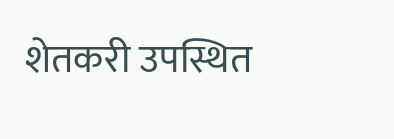शेतकरी उपस्थित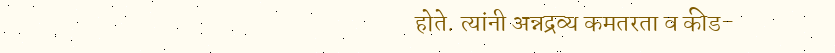होते. त्यांनी अन्नद्रव्य कमतरता व कीड-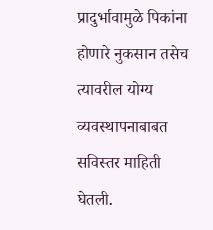प्रादुर्भावामुळे पिकांना होणारे नुकसान तसेच त्यावरील योग्य व्यवस्थापनाबाबत सविस्तर माहिती घेतली.